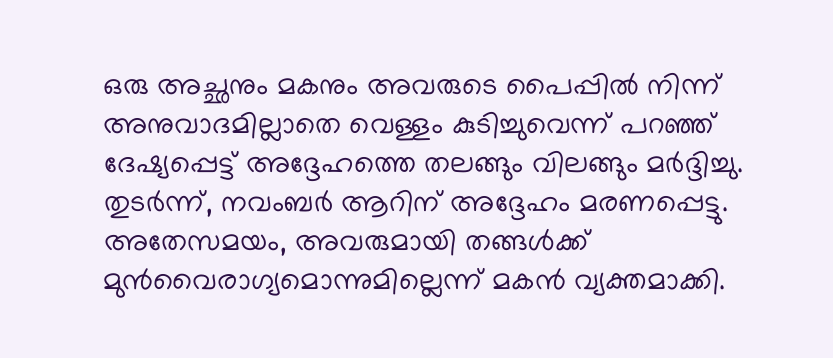ഒരു അച്ഛനും മകനും അവരുടെ പൈപ്പിൽ നിന്ന് അനുവാദമില്ലാതെ വെള്ളം കുടിച്ചുവെന്ന് പറഞ്ഞ് ദേഷ്യപ്പെട്ട് അദ്ദേഹത്തെ തലങ്ങും വിലങ്ങും മർദ്ദിച്ചു. തുടർന്ന്, നവംബർ ആറിന് അദ്ദേഹം മരണപ്പെട്ടു. അതേസമയം, അവരുമായി തങ്ങൾക്ക് മുൻവൈരാഗ്യമൊന്നുമില്ലെന്ന് മകൻ വ്യക്തമാക്കി.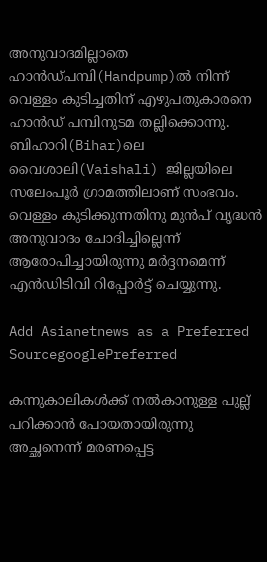അനുവാദമില്ലാതെ ഹാൻഡ്‌പമ്പി(Handpump)ൽ നിന്ന് വെള്ളം കുടിച്ചതിന് എഴുപതുകാരനെ ഹാൻഡ് പമ്പിനുടമ തല്ലിക്കൊന്നു. ബിഹാറി(Bihar)ലെ വൈശാലി(Vaishali) ജില്ലയിലെ സലേംപൂർ ഗ്രാമത്തിലാണ് സംഭവം. വെള്ളം കുടിക്കുന്നതിനു മുൻപ് വൃദ്ധൻ അനുവാദം ചോദിച്ചില്ലെന്ന് ആരോപിച്ചായിരുന്നു മർദ്ദനമെന്ന് എന്‍ഡിടിവി റിപ്പോര്‍ട്ട് ചെയ്യുന്നു.

Add Asianetnews as a Preferred SourcegooglePreferred

കന്നുകാലികൾക്ക് നൽകാനുള്ള പുല്ല് പറിക്കാൻ പോയതായിരുന്നു അച്ഛനെന്ന് മരണപ്പെട്ട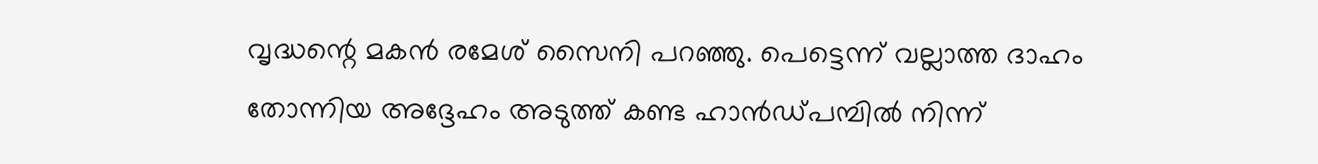വൃദ്ധന്റെ മകൻ രമേശ് സൈനി പറഞ്ഞു. പെട്ടെന്ന് വല്ലാത്ത ദാഹം തോന്നിയ അദ്ദേഹം അടുത്ത് കണ്ട ഹാൻഡ്പമ്പിൽ നിന്ന്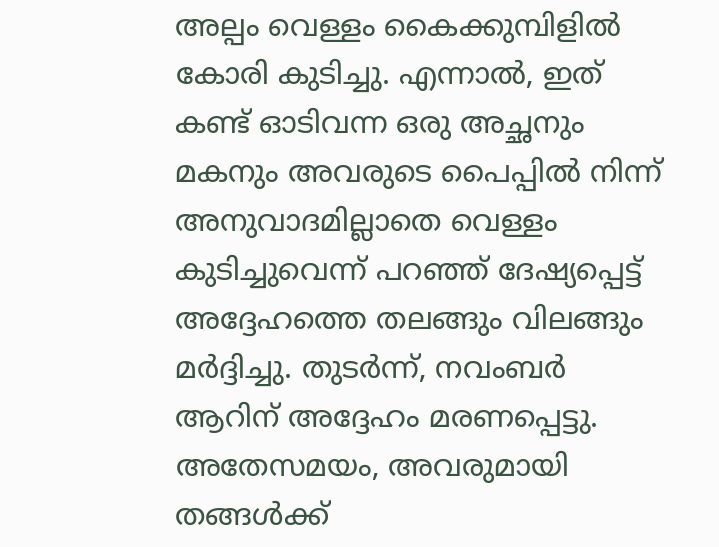അല്പം വെള്ളം കൈക്കുമ്പിളിൽ കോരി കുടിച്ചു. എന്നാൽ, ഇത് കണ്ട് ഓടിവന്ന ഒരു അച്ഛനും മകനും അവരുടെ പൈപ്പിൽ നിന്ന് അനുവാദമില്ലാതെ വെള്ളം കുടിച്ചുവെന്ന് പറഞ്ഞ് ദേഷ്യപ്പെട്ട് അദ്ദേഹത്തെ തലങ്ങും വിലങ്ങും മർദ്ദിച്ചു. തുടർന്ന്, നവംബർ ആറിന് അദ്ദേഹം മരണപ്പെട്ടു. അതേസമയം, അവരുമായി തങ്ങൾക്ക്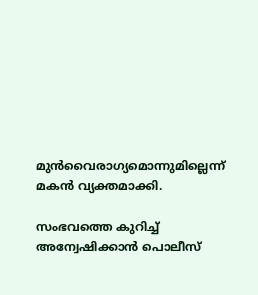മുൻവൈരാഗ്യമൊന്നുമില്ലെന്ന് മകൻ വ്യക്തമാക്കി.

സംഭവത്തെ കുറിച്ച് അന്വേഷിക്കാൻ പൊലീസ്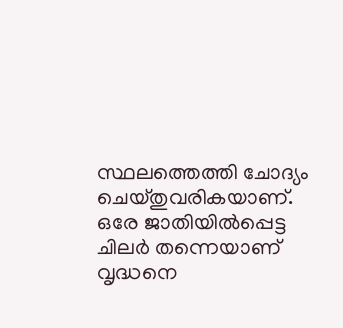സ്ഥലത്തെത്തി ചോദ്യം ചെയ്തുവരികയാണ്. ഒരേ ജാതിയിൽപ്പെട്ട ചിലർ തന്നെയാണ് വൃദ്ധനെ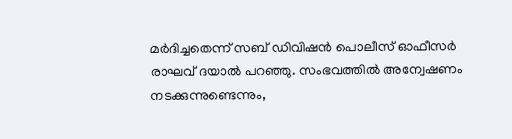മർദിച്ചതെന്ന് സബ് ഡിവിഷൻ പൊലീസ് ഓഫീസർ രാഘവ് ദയാൽ പറഞ്ഞു. സംഭവത്തിൽ അന്വേഷണം നടക്കുന്നുണ്ടെന്നും,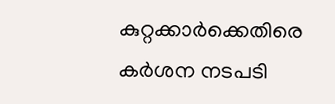കുറ്റക്കാർക്കെതിരെ കർശന നടപടി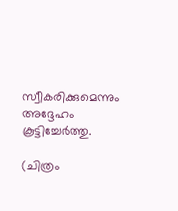സ്വീകരിക്കുമെന്നും അദ്ദേഹം കൂട്ടിച്ചേർത്തു.

(ചിത്രം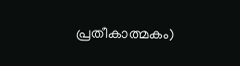പ്രതീകാത്മകം)